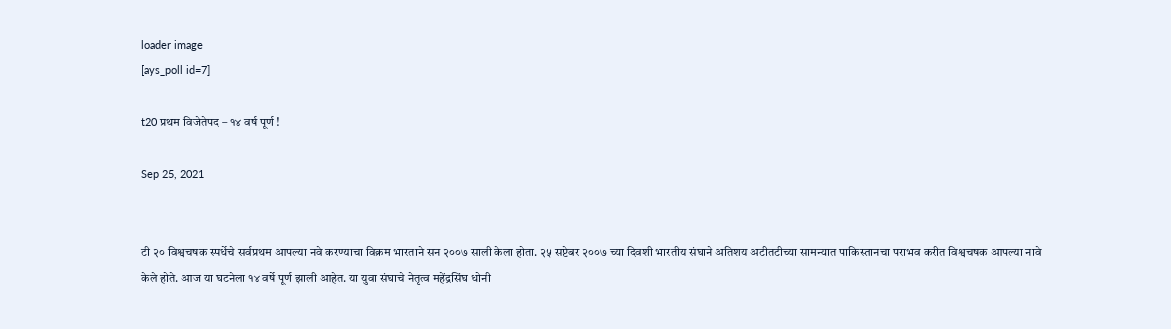loader image
[ays_poll id=7]

t20 प्रथम विजेतेपद – १४ वर्ष पूर्ण !

Sep 25, 2021


टी २० विश्वचषक स्पर्धेचे सर्वप्रथम आपल्या नवे करण्याचा विक्रम भारताने सन २००७ साली केला होता. २५ सप्टेबर २००७ च्या दिवशी भारतीय संघाने अतिशय अटीतटीच्या सामन्यात पाकिस्तानचा पराभव करीत विश्वचषक आपल्या नावे केले होते. आज या घटनेला १४ वर्षे पूर्ण झाली आहेत. या युवा संघाचे नेतृत्व महेंद्रसिंघ धोनी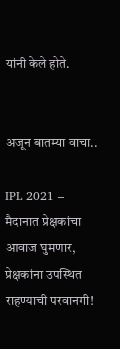यांनी केले होते.


अजून बातम्या वाचा..

IPL 2021 – मैदानात प्रेक्षकांचा आवाज घुमणार, प्रेक्षकांना उपस्थित राहण्याची परवानगी!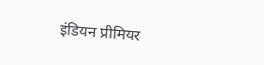इंडियन प्रीमियर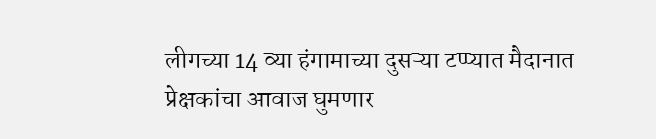लीगच्या 14 व्या हंगामाच्या दुसऱ्या टप्प्यात मैदानात प्रेक्षकांचा आवाज घुमणार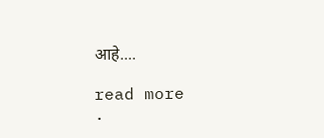आहे....

read more
.